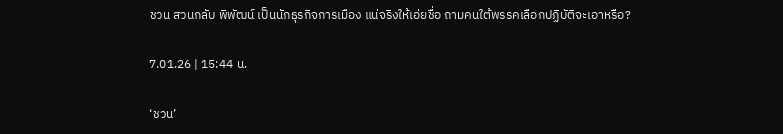ชวน สวนกลับ พิพัฒน์ เป็นนักธุรกิจการเมือง แน่จริงให้เอ่ยชื่อ ถามคนใต้พรรคเลือกปฏิบัติจะเอาหรือ?

7.01.26 | 15:44 น.

‘ชวน’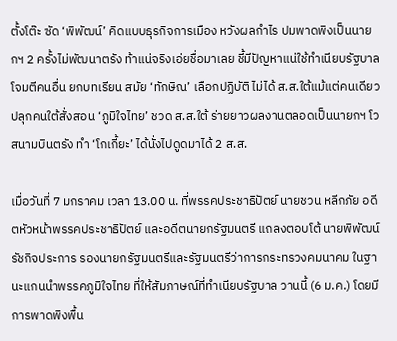ตั้งโต๊ะ ซัด ‘พิพัฒน์’ คิดแบบธุรกิจการเมือง หวังผลกำไร ปมพาดพิงเป็นนายกฯ 2 ครั้งไม่พัฒนาตรัง ท้าแน่จริงเอ่ยชื่อมาเลย ชี้มีปัญหาแน่ใช้ทำเนียบรัฐบาลโจมตีคนอื่น ยกบทเรียน สมัย ‘ทักษิณ’ เลือกปฏิบัติ ไม่ได้ ส.ส.ใต้แม้แต่คนเดียว ปลุกคนใต้สั่งสอน ‘ภูมิใจไทย’ ชวด ส.ส.ใต้ ร่ายยาวผลงานตลอดเป็นนายกฯ โวสนามบินตรัง ทำ ‘โกเกี้ยะ’ ได้นั่งไปดูดมาได้ 2 ส.ส.

เมื่อวันที่ 7 มกราคม เวลา 13.00 น. ที่พรรคประชาธิปัตย์ นายชวน หลีกภัย อดีตหัวหน้าพรรคประชาธิปัตย์ และอดีตนายกรัฐมนตรี แถลงตอบโต้ นายพิพัฒน์ รัชกิจประการ รองนายกรัฐมนตรีและรัฐมนตรีว่าการกระทรวงคมนาคม ในฐานะแกนนำพรรคภูมิใจไทย ที่ให้สัมภาษณ์ที่ทำเนียบรัฐบาล วานนี้ (6 ม.ค.) โดยมีการพาดพิงพื้น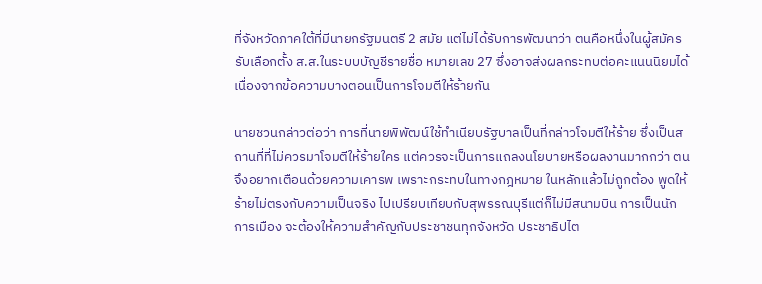ที่จังหวัดภาคใต้ที่มีนายกรัฐมนตรี 2 สมัย แต่ไม่ได้รับการพัฒนาว่า ตนคือหนึ่งในผู้สมัครรับเลือกตั้ง ส.ส.ในระบบบัญชีรายชื่อ หมายเลข 27 ซึ่งอาจส่งผลกระทบต่อคะแนนนิยมได้ เนื่องจากข้อความบางตอนเป็นการโจมตีให้ร้ายกัน

นายชวนกล่าวต่อว่า การที่นายพิพัฒน์ใช้ทำเนียบรัฐบาลเป็นที่กล่าวโจมตีให้ร้าย ซึ่งเป็นสถานที่ที่ไม่ควรมาโจมตีให้ร้ายใคร แต่ควรจะเป็นการแถลงนโยบายหรือผลงานมากกว่า ตนจึงอยากเตือนด้วยความเคารพ เพราะกระทบในทางกฎหมาย ในหลักแล้วไม่ถูกต้อง พูดให้ร้ายไม่ตรงกับความเป็นจริง ไปเปรียบเทียบกับสุพรรณบุรีแต่ก็ไม่มีสนามบิน การเป็นนักการเมือง จะต้องให้ความสำคัญกับประชาชนทุกจังหวัด ประชาธิปไต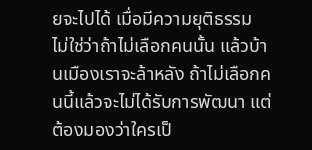ยจะไปได้ เมื่อมีความยุติธรรม ไม่ใช่ว่าถ้าไม่เลือกคนนั้น แล้วบ้านเมืองเราจะล้าหลัง ถ้าไม่เลือกคนนี้แล้วจะไม่ได้รับการพัฒนา แต่ต้องมองว่าใครเป็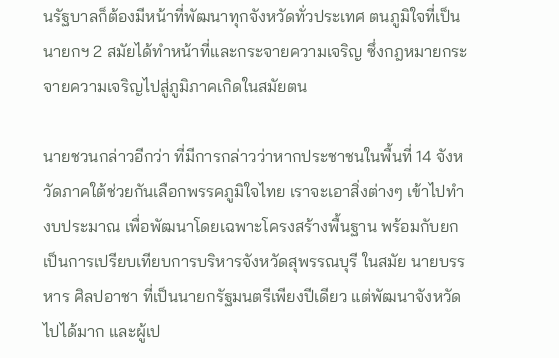นรัฐบาลก็ต้องมีหน้าที่พัฒนาทุกจังหวัดทั่วประเทศ ตนภูมิใจที่เป็นนายกฯ 2 สมัยได้ทำหน้าที่และกระจายความเจริญ ซึ่งกฎหมายกระจายความเจริญไปสู่ภูมิภาคเกิดในสมัยตน

นายชวนกล่าวอีกว่า ที่มีการกล่าวว่าหากประชาชนในพื้นที่ 14 จังหวัดภาคใต้ช่วยกันเลือกพรรคภูมิใจไทย เราจะเอาสิ่งต่างๆ เข้าไปทำงบประมาณ เพื่อพัฒนาโดยเฉพาะโครงสร้างพื้นฐาน พร้อมกับยกเป็นการเปรียบเทียบการบริหารจังหวัดสุพรรณบุรี ในสมัย นายบรรหาร ศิลปอาชา ที่เป็นนายกรัฐมนตรีเพียงปีเดียว แต่พัฒนาจังหวัดไปได้มาก และผู้เป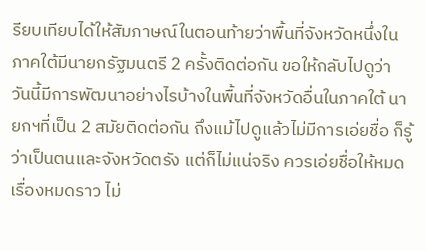รียบเทียบได้ให้สัมภาษณ์ในตอนท้ายว่าพื้นที่จังหวัดหนึ่งในภาคใต้มีนายกรัฐมนตรี 2 ครั้งติดต่อกัน ขอให้กลับไปดูว่า วันนี้มีการพัฒนาอย่างไรบ้างในพื้นที่จังหวัดอื่นในภาคใต้ นายกฯที่เป็น 2 สมัยติดต่อกัน ถึงแม้ไปดูแล้วไม่มีการเอ่ยชื่อ ก็รู้ว่าเป็นตนและจังหวัดตรัง แต่ก็ไม่แน่จริง ควรเอ่ยชื่อให้หมดเรื่องหมดราว ไม่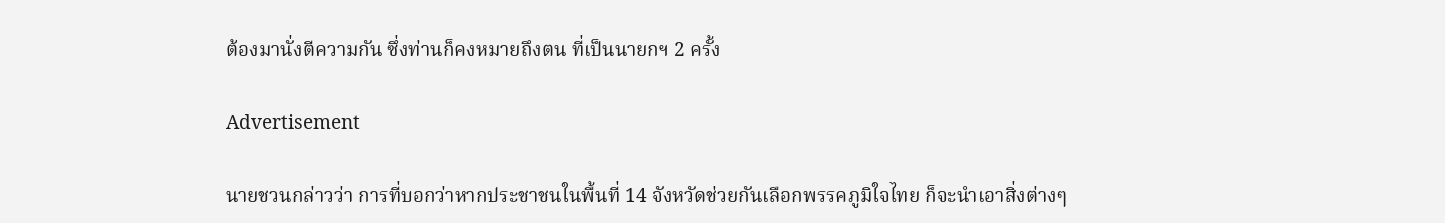ต้องมานั่งตีความกัน ซึ่งท่านก็คงหมายถึงตน ที่เป็นนายกฯ 2 ครั้ง

Advertisement

นายชวนกล่าวว่า การที่บอกว่าหากประชาชนในพื้นที่ 14 จังหวัดช่วยกันเลือกพรรคภูมิใจไทย ก็จะนำเอาสิ่งต่างๆ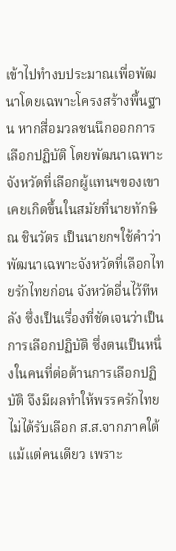เข้าไปทำงบประมาณเพื่อพัฒนาโดยเฉพาะโครงสร้างพื้นฐาน หากสื่อมวลชนนึกออกการเลือกปฏิบัติ โดยพัฒนาเฉพาะจังหวัดที่เลือกผู้แทนฯของเขา เคยเกิดขึ้นในสมัยที่นายทักษิณ ชินวัตร เป็นนายกฯใช้คำว่าพัฒนาเฉพาะจังหวัดที่เลือกไทยรักไทยก่อน จังหวัดอื่นไว้ทีหลัง ซึ่งเป็นเรื่องที่ชัดเจนว่าเป็นการเลือกปฏิบัติ ซึ่งตนเป็นหนึ่งในคนที่ต่อต้านการเลือกปฏิบัติ จึงมีผลทำให้พรรครักไทยไม่ได้รับเลือก ส.ส.จากภาคใต้แม้แต่คนเดียว เพราะ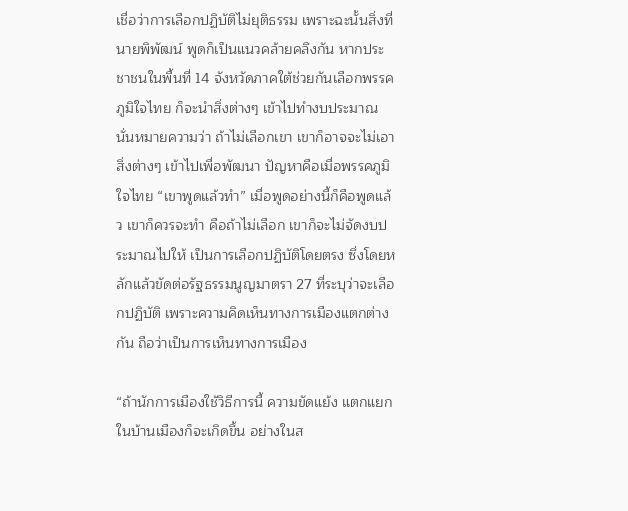เชื่อว่าการเลือกปฏิบัติไม่ยุติธรรม เพราะฉะนั้นสิ่งที่นายพิพัฒน์ พูดก็เป็นแนวคล้ายคลึงกัน หากประชาชนในพื้นที่ 14 จังหวัดภาคใต้ช่วยกันเลือกพรรคภูมิใจไทย ก็จะนำสิ่งต่างๆ เข้าไปทำงบประมาณ นั่นหมายความว่า ถ้าไม่เลือกเขา เขาก็อาจจะไม่เอาสิ่งต่างๆ เข้าไปเพื่อพัฒนา ปัญหาคือเมื่อพรรคภูมิใจไทย “เขาพูดแล้วทำ” เมื่อพูดอย่างนี้ก็คือพูดแล้ว เขาก็ควรจะทำ คือถ้าไม่เลือก เขาก็จะไม่จัดงบประมาณไปให้ เป็นการเลือกปฏิบัติโดยตรง ซึ่งโดยหลักแล้วขัดต่อรัฐธรรมนูญมาตรา 27 ที่ระบุว่าจะเลือกปฏิบัติ เพราะความคิดเห็นทางการเมืองแตกต่างกัน ถือว่าเป็นการเห็นทางการเมือง

“ถ้านักการเมืองใช้วิธีการนี้ ความขัดแย้ง แตกแยกในบ้านเมืองก็จะเกิดขึ้น อย่างในส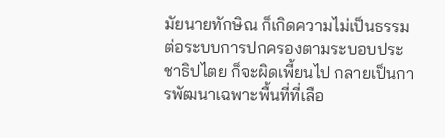มัยนายทักษิณ ก็เกิดความไม่เป็นธรรมต่อระบบการปกครองตามระบอบประชาธิปไตย ก็จะผิดเพี้ยนไป กลายเป็นการพัฒนาเฉพาะพื้นที่ที่เลือ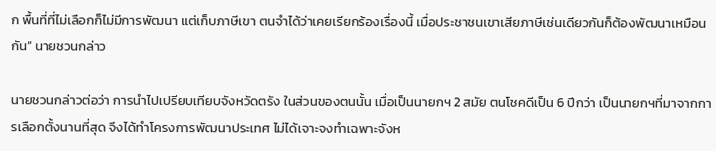ก พื้นที่ที่ไม่เลือกก็ไม่มีการพัฒนา แต่เก็บภาษีเขา ตนจำได้ว่าเคยเรียกร้องเรื่องนี้ เมื่อประชาชนเขาเสียภาษีเช่นเดียวกันก็ต้องพัฒนาเหมือนกัน” นายชวนกล่าว

นายชวนกล่าวต่อว่า การนำไปเปรียบเทียบจังหวัดตรัง ในส่วนของตนนั้น เมื่อเป็นนายกฯ 2 สมัย ตนโชคดีเป็น 6 ปีกว่า เป็นนายกฯที่มาจากการเลือกตั้งนานที่สุด จึงได้ทำโครงการพัฒนาประเทศ ไม่ได้เจาะจงทำเฉพาะจังห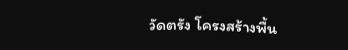วัดตรัง โครงสร้างพื้น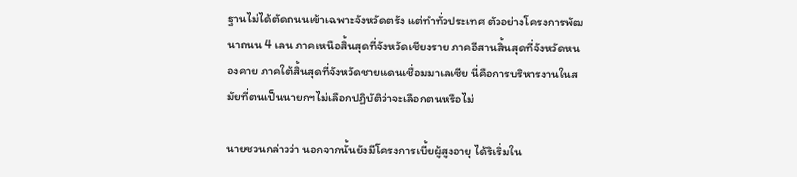ฐานไม่ได้ตัดถนนเข้าเฉพาะจังหวัดตรัง แต่ทำทั่วประเทศ ตัวอย่างโครงการพัฒนาถนน 4 เลน ภาคเหนือสิ้นสุดที่จังหวัดเชียงราย ภาคอีสานสิ้นสุดที่จังหวัดหนองคาย ภาคใต้สิ้นสุดที่จังหวัดชายแดนเชื่อมมาเลเซีย นี่คือการบริหารงานในสมัยที่ตนเป็นนายกฯไม่เลือกปฏิบัติว่าจะเลือกตนหรือไม่

นายชวนกล่าวว่า นอกจากนั้นยังมีโครงการเบี้ยผู้สูงอายุ ได้ริเริ่มใน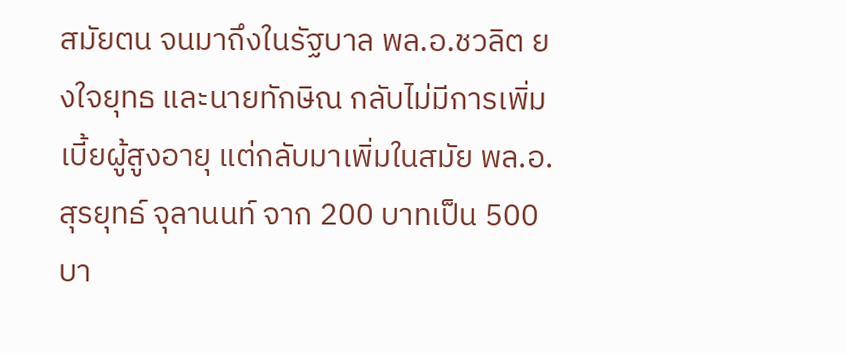สมัยตน จนมาถึงในรัฐบาล พล.อ.ชวลิต ยงใจยุทธ และนายทักษิณ กลับไม่มีการเพิ่มเบี้ยผู้สูงอายุ แต่กลับมาเพิ่มในสมัย พล.อ.สุรยุทธ์ จุลานนท์ จาก 200 บาทเป็น 500 บา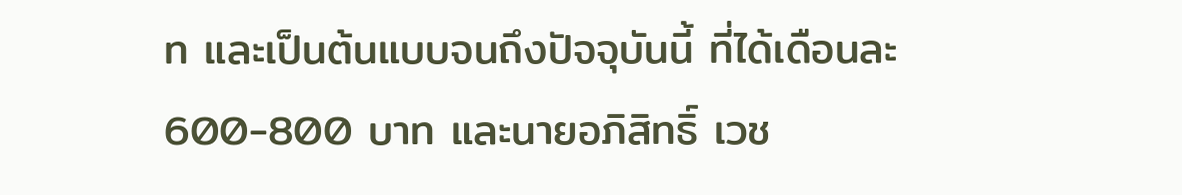ท และเป็นต้นแบบจนถึงปัจจุบันนี้ ที่ได้เดือนละ 600-800 บาท และนายอภิสิทธิ์ เวช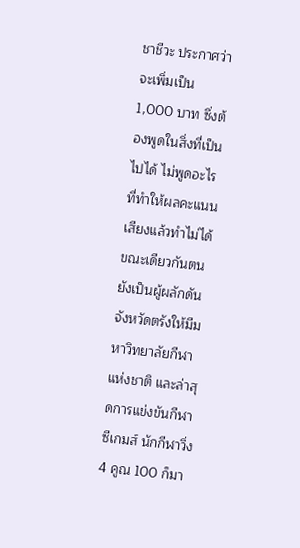ชาชีวะ ประกาศว่าจะเพิ่มเป็น 1,000 บาท ซึ่งต้องพูดในสิ่งที่เป็นไปได้ ไม่พูดอะไรที่ทำให้ผลคะแนนเสียงแล้วทำไม่ได้ ขณะเดียวกันตนยังเป็นผู้ผลักดันจังหวัดตรังให้มีมหาวิทยาลัยกีฬาแห่งชาติ และล่าสุดการแข่งขันกีฬาซีเกมส์ นักกีฬาวิ่ง 4 คูณ 100 ก็มา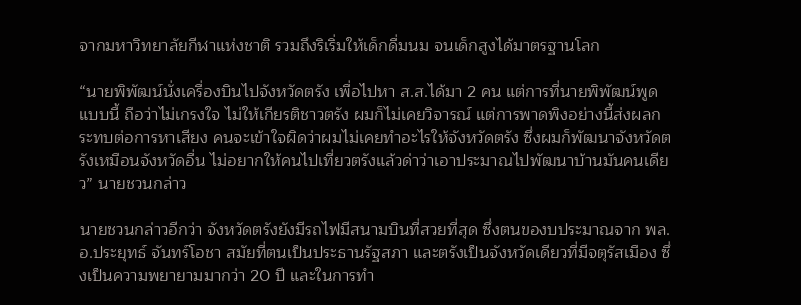จากมหาวิทยาลัยกีฬาแห่งชาติ รวมถึงริเริ่มให้เด็กดื่มนม จนเด็กสูงได้มาตรฐานโลก

“นายพิพัฒน์นั่งเครื่องบินไปจังหวัดตรัง เพื่อไปหา ส.ส.ได้มา 2 คน แต่การที่นายพิพัฒน์พูดแบบนี้ ถือว่าไม่เกรงใจ ไม่ให้เกียรติชาวตรัง ผมก็ไม่เคยวิจารณ์ แต่การพาดพิงอย่างนี้ส่งผลกระทบต่อการหาเสียง คนจะเข้าใจผิดว่าผมไม่เคยทำอะไรให้จังหวัดตรัง ซึ่งผมก็พัฒนาจังหวัดตรังเหมือนจังหวัดอื่น ไม่อยากให้คนไปเที่ยวตรังแล้วด่าว่าเอาประมาณไปพัฒนาบ้านมันคนเดียว” นายชวนกล่าว

นายชวนกล่าวอีกว่า จังหวัดตรังยังมีรถไฟมีสนามบินที่สวยที่สุด ซึ่งตนของบประมาณจาก พล.อ.ประยุทธ์ จันทร์โอชา สมัยที่ตนเป็นประธานรัฐสภา และตรังเป็นจังหวัดเดียวที่มีจตุรัสเมือง ซึ่งเป็นความพยายามมากว่า 20 ปี และในการทำ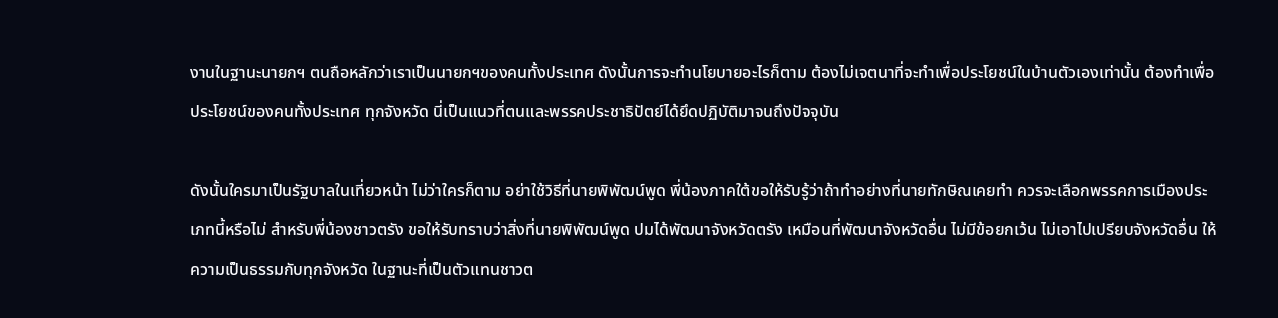งานในฐานะนายกฯ ตนถือหลักว่าเราเป็นนายกฯของคนทั้งประเทศ ดังนั้นการจะทำนโยบายอะไรก็ตาม ต้องไม่เจตนาที่จะทำเพื่อประโยชน์ในบ้านตัวเองเท่านั้น ต้องทำเพื่อประโยชน์ของคนทั้งประเทศ ทุกจังหวัด นี่เป็นแนวที่ตนและพรรคประชาธิปัตย์ได้ยึดปฏิบัติมาจนถึงปัจจุบัน

ดังนั้นใครมาเป็นรัฐบาลในเที่ยวหน้า ไม่ว่าใครก็ตาม อย่าใช้วิธีที่นายพิพัฒน์พูด พี่น้องภาคใต้ขอให้รับรู้ว่าถ้าทำอย่างที่นายทักษิณเคยทำ ควรจะเลือกพรรคการเมืองประเภทนี้หรือไม่ สำหรับพี่น้องชาวตรัง ขอให้รับทราบว่าสิ่งที่นายพิพัฒน์พูด ปมได้พัฒนาจังหวัดตรัง เหมือนที่พัฒนาจังหวัดอื่น ไม่มีข้อยกเว้น ไม่เอาไปเปรียบจังหวัดอื่น ให้ความเป็นธรรมกับทุกจังหวัด ในฐานะที่เป็นตัวแทนชาวต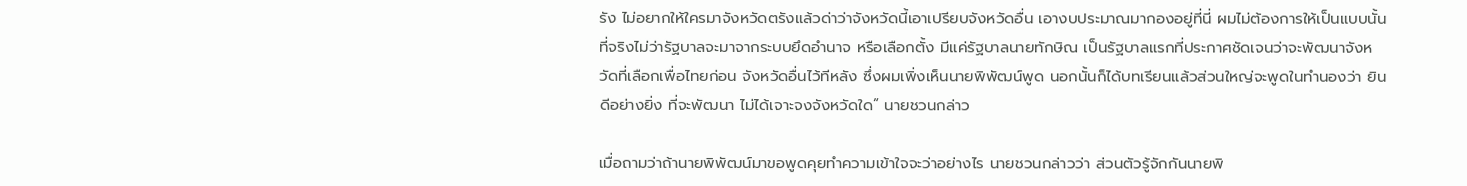รัง ไม่อยากให้ใครมาจังหวัดตรังแล้วด่าว่าจังหวัดนี้เอาเปรียบจังหวัดอื่น เอางบประมาณมากองอยู่ที่นี่ ผมไม่ต้องการให้เป็นแบบนั้น ที่จริงไม่ว่ารัฐบาลจะมาจากระบบยึดอำนาจ หรือเลือกตั้ง มีแค่รัฐบาลนายทักษิณ เป็นรัฐบาลแรกที่ประกาศชัดเจนว่าจะพัฒนาจังหวัดที่เลือกเพื่อไทยก่อน จังหวัดอื่นไว้ทีหลัง ซึ่งผมเพิ่งเห็นนายพิพัฒน์พูด นอกนั้นก็ได้บทเรียนแล้วส่วนใหญ่จะพูดในทำนองว่า ยินดีอย่างยิ่ง ที่จะพัฒนา ไม่ได้เจาะจงจังหวัดใด” นายชวนกล่าว

เมื่อถามว่าถ้านายพิพัฒน์มาขอพูดคุยทำความเข้าใจจะว่าอย่างไร นายชวนกล่าวว่า ส่วนตัวรู้จักกันนายพิ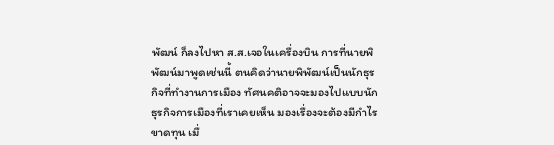พัฒน์ ก็ลงไปหา ส.ส.เจอในเครื่องบิน การที่นายพิพัฒน์มาพูดเช่นนี้ ตนคิดว่านายพิพัฒน์เป็นนักธุรกิจที่ทำงานการเมือง ทัศนคติอาจจะมองไปแบบนักธุรกิจการเมืองที่เราเคยเห็น มองเรื่องจะต้องมีกำไรขาดทุน เมื่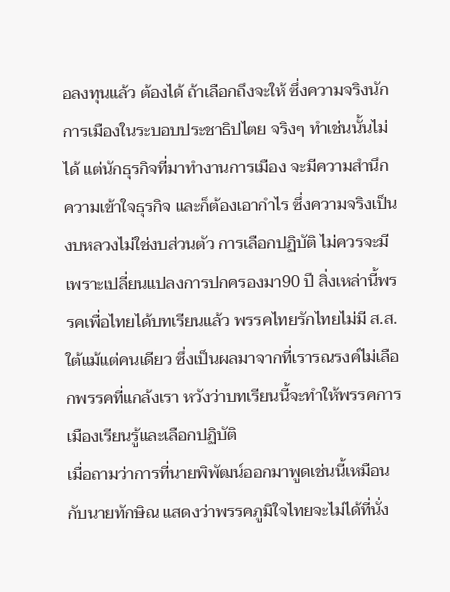อลงทุนแล้ว ต้องได้ ถ้าเลือกถึงจะให้ ซึ่งความจริงนักการเมืองในระบอบประชาธิปไตย จริงๆ ทำเช่นนั้นไม่ได้ แต่นักธุรกิจที่มาทำงานการเมือง จะมีความสำนึก ความเข้าใจธุรกิจ และก็ต้องเอากำไร ซึ่งความจริงเป็นงบหลวงไม่ใช่งบส่วนตัว การเลือกปฏิบัติ ไม่ควรจะมีเพราะเปลี่ยนแปลงการปกครองมา90 ปี สิ่งเหล่านี้พรรคเพื่อไทยได้บทเรียนแล้ว พรรคไทยรักไทยไม่มี ส.ส.ใต้แม้แต่คนเดียว ซึ่งเป็นผลมาจากที่เรารณรงค์ไม่เลือกพรรคที่แกล้งเรา หวังว่าบทเรียนนี้จะทำให้พรรคการเมืองเรียนรู้และเลือกปฏิบัติ
เมื่อถามว่าการที่นายพิพัฒน์ออกมาพูดเช่นนี้เหมือนกับนายทักษิณ แสดงว่าพรรคภูมิใจไทยจะไม่ได้ที่นั่ง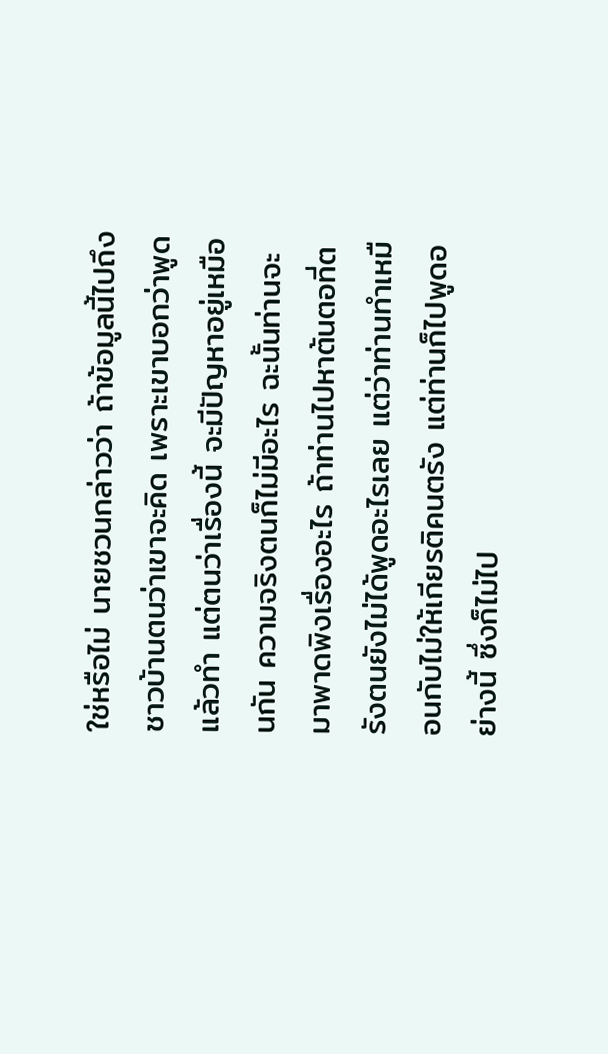ใช่หรือไม่ นายชวนกล่าวว่า ถ้าข้อมูลนี้ไปถึงชาวบ้านตนว่าเขาจะคิด เพราะเขาบอกว่าพูดแล้วทำ แต่ตนว่าเรื่องนี้ จะมีปัญหาอยู่เหมือนกัน ความจริงตนก็ไม่มีอะไร ฉะนั้นท่านจะมาพาดพิงเรื่องอะไร ถ้าท่านไปหาต้นตอที่ตรังตนยังไม่ได้พูดอะไรเลย แต่ว่าท่านทำเหมือนกับไม่ให้เกียรติคนตรัง แต่ท่านก็ไปพูดอย่างนี้ ซึ่งก็ไม่ไป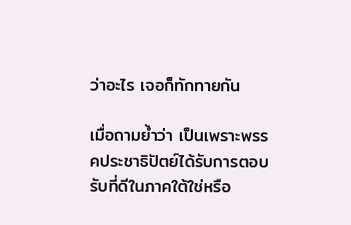ว่าอะไร เจอก็ทักทายกัน

เมื่อถามย้ำว่า เป็นเพราะพรรคประชาธิปัตย์ได้รับการตอบรับที่ดีในภาคใต้ใช่หรือ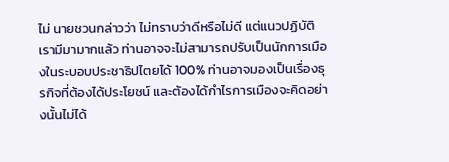ไม่ นายชวนกล่าวว่า ไม่ทราบว่าดีหรือไม่ดี แต่แนวปฏิบัติเรามีมามากแล้ว ท่านอาจจะไม่สามารถปรับเป็นนักการเมืองในระบอบประชาธิปไตยได้ 100% ท่านอาจมองเป็นเรื่องธุรกิจที่ต้องได้ประโยชน์ และต้องได้กำไรการเมืองจะคิดอย่างนั้นไม่ได้